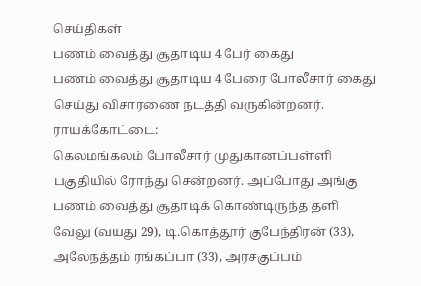செய்திகள்
பணம் வைத்து சூதாடிய 4 பேர் கைது
பணம் வைத்து சூதாடிய 4 பேரை போலீசார் கைது செய்து விசாரணை நடத்தி வருகின்றனர்.
ராயக்கோட்டை:
கெலமங்கலம் போலீசார் முதுகானப்பள்ளி பகுதியில் ரோந்து சென்றனர். அப்போது அங்கு பணம் வைத்து சூதாடிக் கொண்டிருந்த தளி வேலு (வயது 29), டி.கொத்தூர் குபேந்திரன் (33), அலேநத்தம் ரங்கப்பா (33), அரசகுப்பம்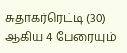சுதாகர்ரெட்டி (30) ஆகிய 4 பேரையும்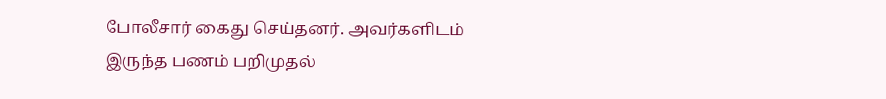போலீசார் கைது செய்தனர். அவர்களிடம் இருந்த பணம் பறிமுதல்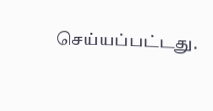செய்யப்பட்டது.